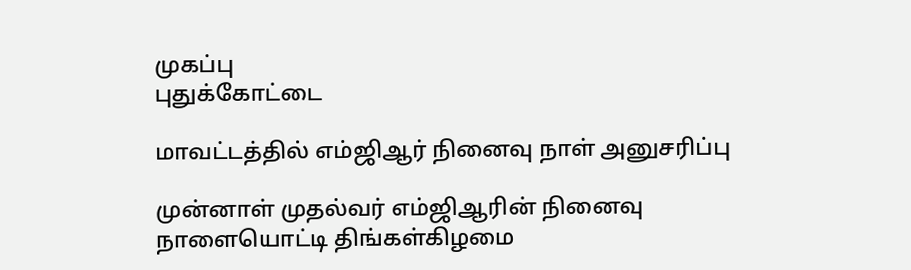முகப்பு
புதுக்கோட்டை

மாவட்டத்தில் எம்ஜிஆர் நினைவு நாள் அனுசரிப்பு

முன்னாள் முதல்வர் எம்ஜிஆரின் நினைவு நாளையொட்டி திங்கள்கிழமை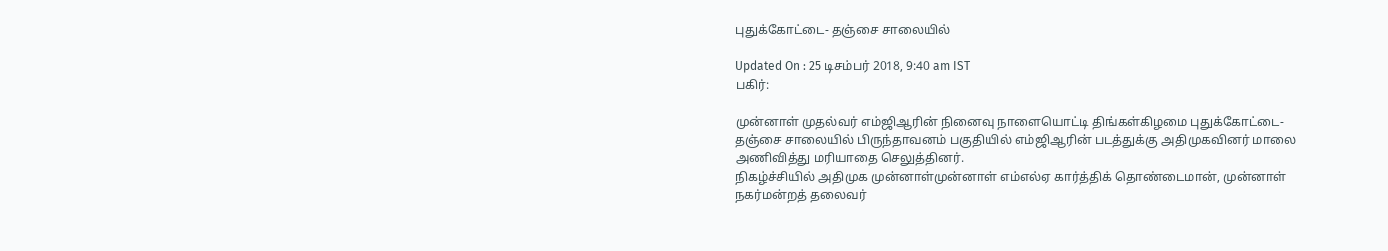புதுக்கோட்டை- தஞ்சை சாலையில்

Updated On : 25 டிசம்பர் 2018, 9:40 am IST
பகிர்:

முன்னாள் முதல்வர் எம்ஜிஆரின் நினைவு நாளையொட்டி திங்கள்கிழமை புதுக்கோட்டை- தஞ்சை சாலையில் பிருந்தாவனம் பகுதியில் எம்ஜிஆரின் படத்துக்கு அதிமுகவினர் மாலை அணிவித்து மரியாதை செலுத்தினர்.
நிகழ்ச்சியில் அதிமுக முன்னாள்முன்னாள் எம்எல்ஏ கார்த்திக் தொண்டைமான், முன்னாள் நகர்மன்றத் தலைவர்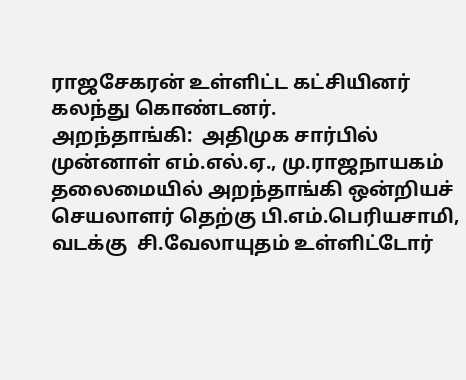ராஜசேகரன் உள்ளிட்ட கட்சியினர் கலந்து கொண்டனர்.
அறந்தாங்கி:  அதிமுக சார்பில் முன்னாள் எம்.எல்.ஏ., மு.ராஜநாயகம் தலைமையில் அறந்தாங்கி ஒன்றியச் செயலாளர் தெற்கு பி.எம்.பெரியசாமி, வடக்கு  சி.வேலாயுதம் உள்ளிட்டோர்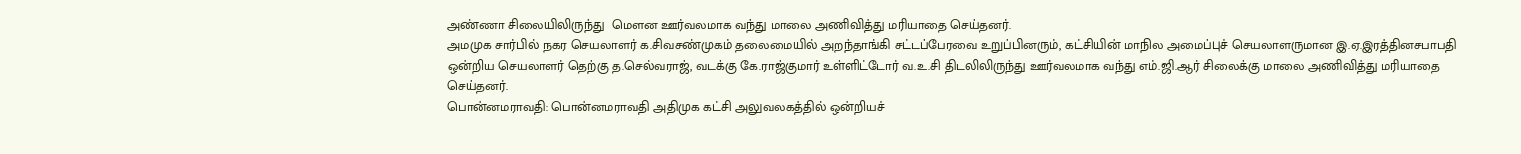அண்ணா சிலையிலிருந்து  மௌன ஊர்வலமாக வந்து மாலை அணிவித்து மரியாதை செய்தனர்.
அமமுக சார்பில் நகர செயலாளர் க.சிவசண்முகம் தலைமையில் அறந்தாங்கி சட்டப்பேரவை உறுப்பினரும், கட்சியின் மாநில அமைப்புச் செயலாளருமான இ.ஏ.இரத்தினசபாபதி  ஒன்றிய செயலாளர் தெற்கு த.செல்வராஜ், வடக்கு கே.ராஜ்குமார் உள்ளிட்டோர் வ.உ.சி திடலிலிருந்து ஊர்வலமாக வந்து எம்.ஜி.ஆர் சிலைக்கு மாலை அணிவித்து மரியாதை செய்தனர்.
பொன்னமராவதி: பொன்னமராவதி அதிமுக கட்சி அலுவலகத்தில் ஒன்றியச்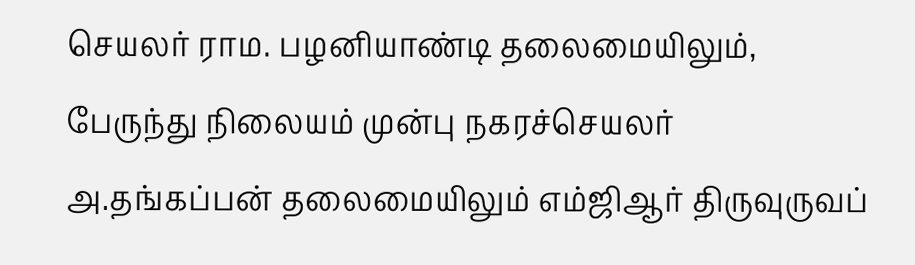செயலர் ராம. பழனியாண்டி தலைமையிலும், பேருந்து நிலையம் முன்பு நகரச்செயலர் அ.தங்கப்பன் தலைமையிலும் எம்ஜிஆர் திருவுருவப்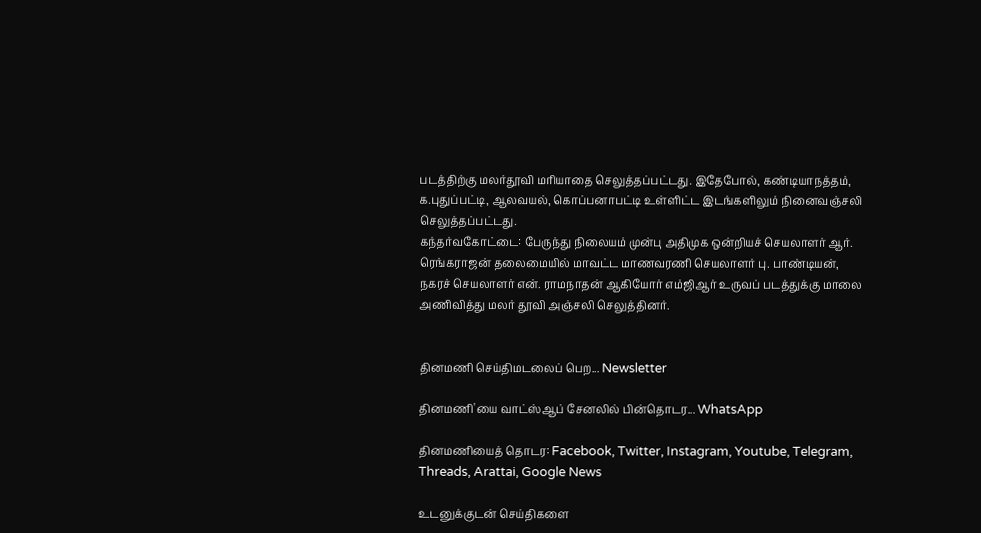படத்திற்கு மலர்தூவி மரியாதை செலுத்தப்பட்டது. இதேபோல், கண்டியாநத்தம், க.புதுப்பட்டி, ஆலவயல், கொப்பனாபட்டி உள்ளிட்ட இடங்களிலும் நினைவஞ்சலி செலுத்தப்பட்டது.
கந்தர்வகோட்டை: பேருந்து நிலையம் முன்பு அதிமுக ஒன்றியச் செயலாளர் ஆர். ரெங்கராஜன் தலைமையில் மாவட்ட மாணவரணி செயலாளர் பு. பாண்டியன், நகரச் செயலாளர் என். ராமநாதன் ஆகியோர் எம்ஜிஆர் உருவப் படத்துக்கு மாலை அணிவித்து மலர் தூவி அஞ்சலி செலுத்தினர்.


தினமணி செய்திமடலைப் பெற... Newsletter

தினமணி'யை வாட்ஸ்ஆப் சேனலில் பின்தொடர... WhatsApp

தினமணியைத் தொடர: Facebook, Twitter, Instagram, Youtube, Telegram, Threads, Arattai, Google News

உடனுக்குடன் செய்திகளை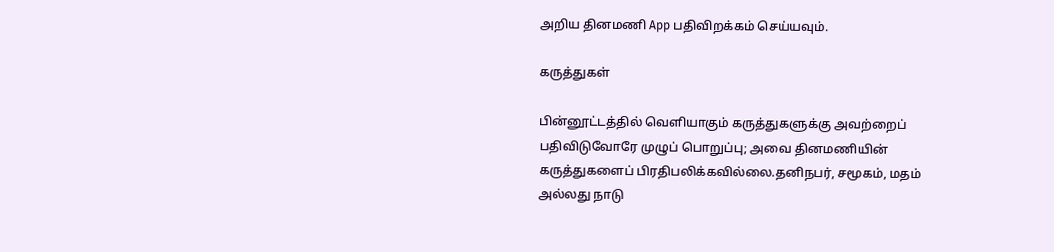அறிய தினமணி App பதிவிறக்கம் செய்யவும்.

கருத்துகள்

பின்னூட்டத்தில் வெளியாகும் கருத்துகளுக்கு அவற்றைப் பதிவிடுவோரே முழுப் பொறுப்பு; அவை தினமணியின் கருத்துகளைப் பிரதிபலிக்கவில்லை.தனிநபர், சமூகம், மதம் அல்லது நாடு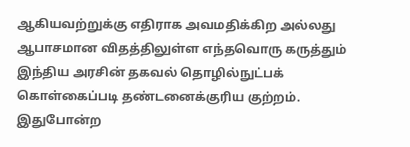ஆகியவற்றுக்கு எதிராக அவமதிக்கிற அல்லது ஆபாசமான விதத்திலுள்ள எந்தவொரு கருத்தும் இந்திய அரசின் தகவல் தொழில்நுட்பக் கொள்கைப்படி தண்டனைக்குரிய குற்றம். இதுபோன்ற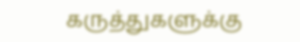கருத்துகளுக்கு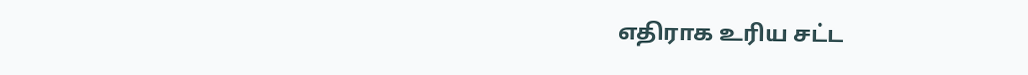எதிராக உரிய சட்ட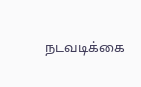நடவடிக்கை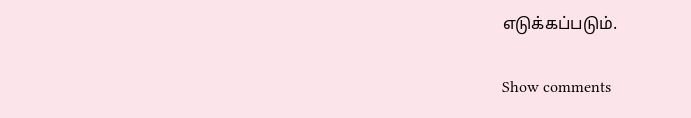எடுக்கப்படும்.

Show comments